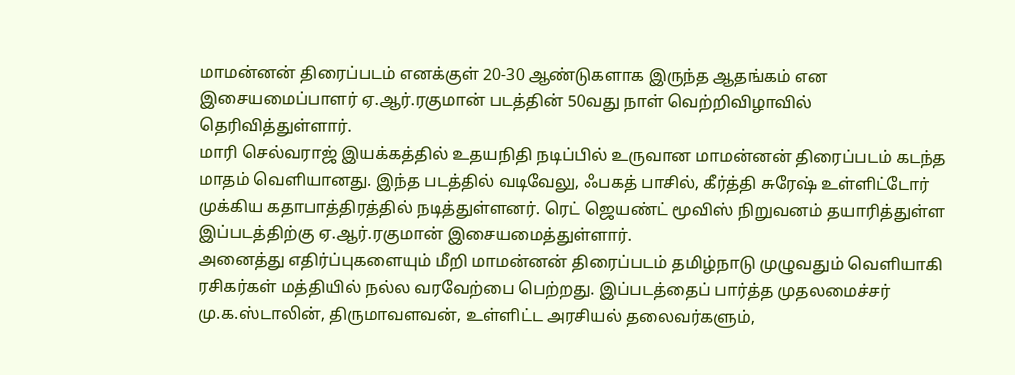மாமன்னன் திரைப்படம் எனக்குள் 20-30 ஆண்டுகளாக இருந்த ஆதங்கம் என இசையமைப்பாளர் ஏ.ஆர்.ரகுமான் படத்தின் 50வது நாள் வெற்றிவிழாவில் தெரிவித்துள்ளார்.
மாரி செல்வராஜ் இயக்கத்தில் உதயநிதி நடிப்பில் உருவான மாமன்னன் திரைப்படம் கடந்த மாதம் வெளியானது. இந்த படத்தில் வடிவேலு, ஃபகத் பாசில், கீர்த்தி சுரேஷ் உள்ளிட்டோர் முக்கிய கதாபாத்திரத்தில் நடித்துள்ளனர். ரெட் ஜெயண்ட் மூவிஸ் நிறுவனம் தயாரித்துள்ள இப்படத்திற்கு ஏ.ஆர்.ரகுமான் இசையமைத்துள்ளார்.
அனைத்து எதிர்ப்புகளையும் மீறி மாமன்னன் திரைப்படம் தமிழ்நாடு முழுவதும் வெளியாகி ரசிகர்கள் மத்தியில் நல்ல வரவேற்பை பெற்றது. இப்படத்தைப் பார்த்த முதலமைச்சர் மு.க.ஸ்டாலின், திருமாவளவன், உள்ளிட்ட அரசியல் தலைவர்களும்,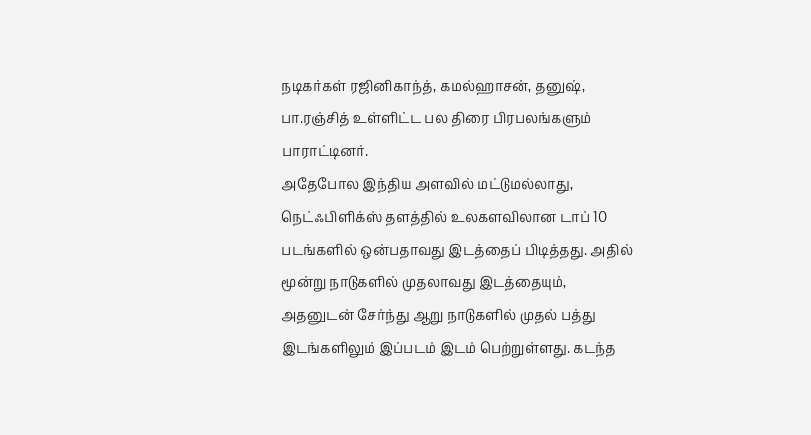நடிகர்கள் ரஜினிகாந்த், கமல்ஹாசன், தனுஷ், பா.ரஞ்சித் உள்ளிட்ட பல திரை பிரபலங்களும் பாராட்டினர்.
அதேபோல இந்திய அளவில் மட்டுமல்லாது, நெட்ஃபிளிக்ஸ் தளத்தில் உலகளவிலான டாப் 10 படங்களில் ஒன்பதாவது இடத்தைப் பிடித்தது. அதில் மூன்று நாடுகளில் முதலாவது இடத்தையும், அதனுடன் சேர்ந்து ஆறு நாடுகளில் முதல் பத்து இடங்களிலும் இப்படம் இடம் பெற்றுள்ளது. கடந்த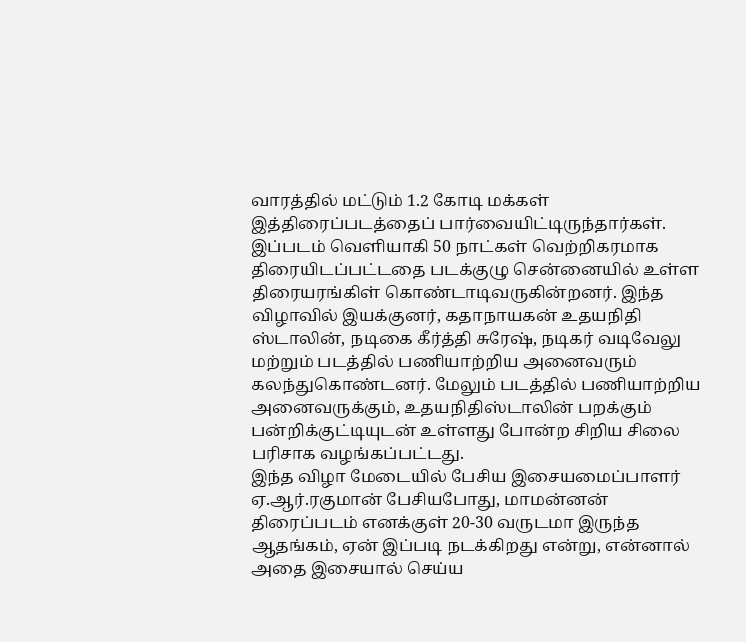வாரத்தில் மட்டும் 1.2 கோடி மக்கள் இத்திரைப்படத்தைப் பார்வையிட்டிருந்தார்கள்.
இப்படம் வெளியாகி 50 நாட்கள் வெற்றிகரமாக திரையிடப்பட்டதை படக்குழு சென்னையில் உள்ள திரையரங்கிள் கொண்டாடிவருகின்றனர். இந்த விழாவில் இயக்குனர், கதாநாயகன் உதயநிதி ஸ்டாலின், நடிகை கீர்த்தி சுரேஷ், நடிகர் வடிவேலு மற்றும் படத்தில் பணியாற்றிய அனைவரும் கலந்துகொண்டனர். மேலும் படத்தில் பணியாற்றிய அனைவருக்கும், உதயநிதிஸ்டாலின் பறக்கும் பன்றிக்குட்டியுடன் உள்ளது போன்ற சிறிய சிலை பரிசாக வழங்கப்பட்டது.
இந்த விழா மேடையில் பேசிய இசையமைப்பாளர் ஏ.ஆர்.ரகுமான் பேசியபோது, மாமன்னன் திரைப்படம் எனக்குள் 20-30 வருடமா இருந்த ஆதங்கம், ஏன் இப்படி நடக்கிறது என்று, என்னால் அதை இசையால் செய்ய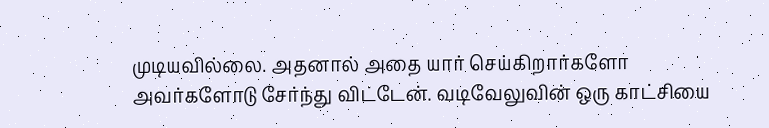முடியவில்லை. அதனால் அதை யார் செய்கிறார்களோ அவர்களோடு சேர்ந்து விட்டேன். வடிவேலுவின் ஒரு காட்சியை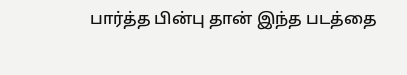பார்த்த பின்பு தான் இந்த படத்தை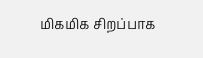மிகமிக சிறப்பாக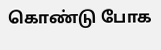கொண்டு போக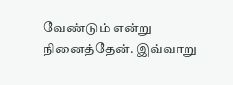வேண்டும் என்று நினைத்தேன். இவ்வாறு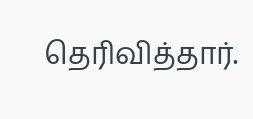தெரிவித்தார்.